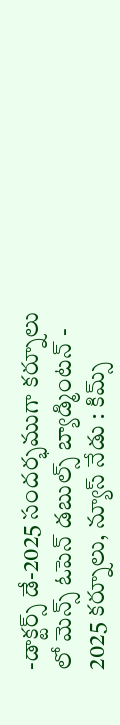-డాక్టర్స్ డే-2025 సందర్భముగా కర్నూలు లో మెన్స్ ఓపెన్ డబుల్స్ బ్యాడ్మింటన్ - 2025 కర్నూలు, న్యూస్ నేడు : కిమ్స్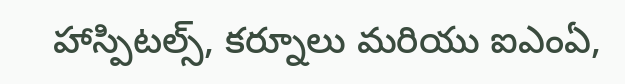హాస్పిటల్స్, కర్నూలు మరియు ఐఎంఏ,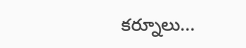కర్నూలు...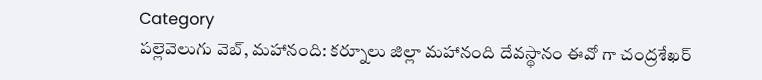Category
పల్లెవెలుగు వెబ్, మహానంది: కర్నూలు జిల్లా మహానంది దేవస్థానం ఈవో గా చంద్రశేఖర్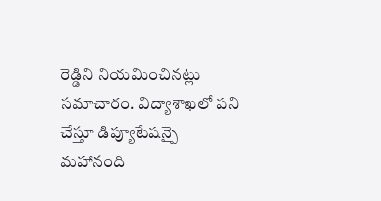రెడ్డిని నియమించినట్లు సమాచారం. విద్యాశాఖలో పని చేస్తూ డిప్యూటేషన్పై మహానంది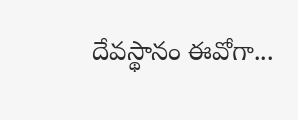దేవస్థానం ఈవోగా...